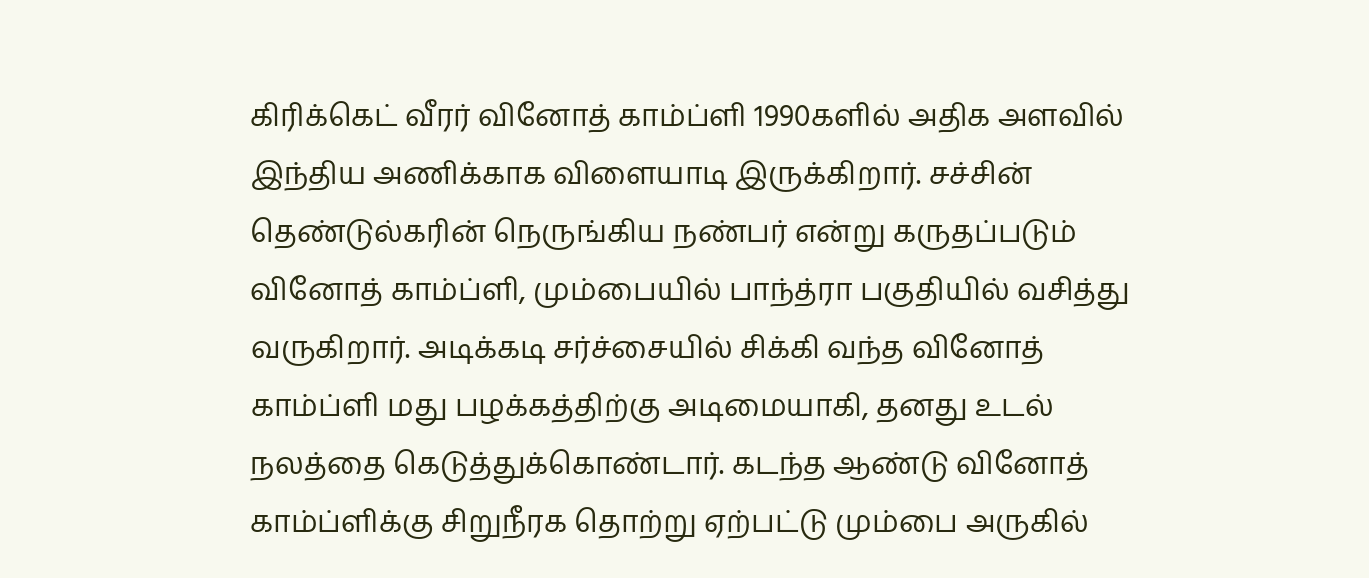கிரிக்கெட் வீரர் வினோத் காம்ப்ளி 1990களில் அதிக அளவில் இந்திய அணிக்காக விளையாடி இருக்கிறார். சச்சின் தெண்டுல்கரின் நெருங்கிய நண்பர் என்று கருதப்படும் வினோத் காம்ப்ளி, மும்பையில் பாந்த்ரா பகுதியில் வசித்து வருகிறார். அடிக்கடி சர்ச்சையில் சிக்கி வந்த வினோத் காம்ப்ளி மது பழக்கத்திற்கு அடிமையாகி, தனது உடல் நலத்தை கெடுத்துக்கொண்டார். கடந்த ஆண்டு வினோத் காம்ப்ளிக்கு சிறுநீரக தொற்று ஏற்பட்டு மும்பை அருகில்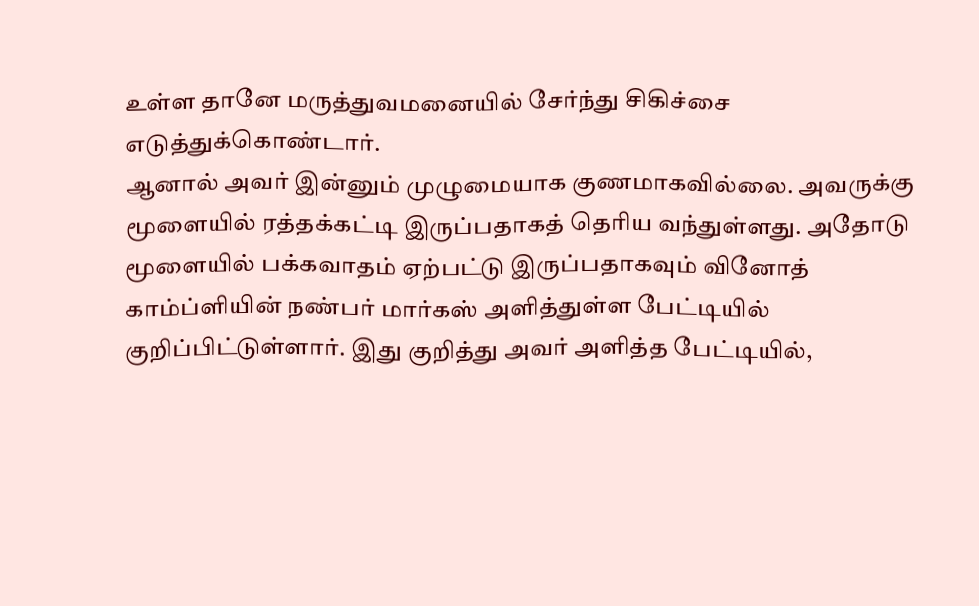உள்ள தானே மருத்துவமனையில் சேர்ந்து சிகிச்சை எடுத்துக்கொண்டார்.
ஆனால் அவர் இன்னும் முழுமையாக குணமாகவில்லை. அவருக்கு மூளையில் ரத்தக்கட்டி இருப்பதாகத் தெரிய வந்துள்ளது. அதோடு மூளையில் பக்கவாதம் ஏற்பட்டு இருப்பதாகவும் வினோத் காம்ப்ளியின் நண்பர் மார்கஸ் அளித்துள்ள பேட்டியில் குறிப்பிட்டுள்ளார். இது குறித்து அவர் அளித்த பேட்டியில்,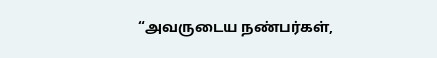“அவருடைய நண்பர்கள்,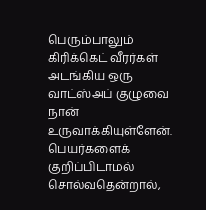பெரும்பாலும் கிரிக்கெட் வீரர்கள் அடங்கிய ஒரு வாட்ஸ்அப் குழுவை நான் உருவாக்கியுள்ளேன்.
பெயர்களைக் குறிப்பிடாமல் சொல்வதென்றால்,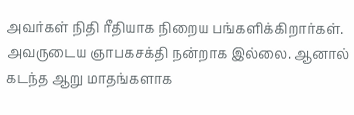அவர்கள் நிதி ரீதியாக நிறைய பங்களிக்கிறார்கள். அவருடைய ஞாபகசக்தி நன்றாக இல்லை. ஆனால் கடந்த ஆறு மாதங்களாக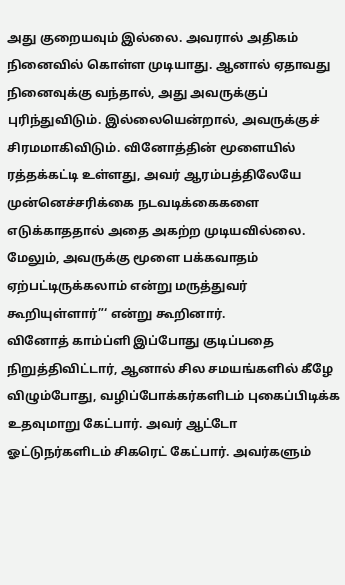அது குறையவும் இல்லை. அவரால் அதிகம் நினைவில் கொள்ள முடியாது. ஆனால் ஏதாவது நினைவுக்கு வந்தால், அது அவருக்குப் புரிந்துவிடும். இல்லையென்றால், அவருக்குச் சிரமமாகிவிடும். வினோத்தின் மூளையில் ரத்தக்கட்டி உள்ளது, அவர் ஆரம்பத்திலேயே முன்னெச்சரிக்கை நடவடிக்கைகளை எடுக்காததால் அதை அகற்ற முடியவில்லை. மேலும், அவருக்கு மூளை பக்கவாதம் ஏற்பட்டிருக்கலாம் என்று மருத்துவர் கூறியுள்ளார்”‘ என்று கூறினார்.
வினோத் காம்ப்ளி இப்போது குடிப்பதை நிறுத்திவிட்டார், ஆனால் சில சமயங்களில் கீழே விழும்போது, வழிப்போக்கர்களிடம் புகைப்பிடிக்க உதவுமாறு கேட்பார். அவர் ஆட்டோ ஓட்டுநர்களிடம் சிகரெட் கேட்பார். அவர்களும்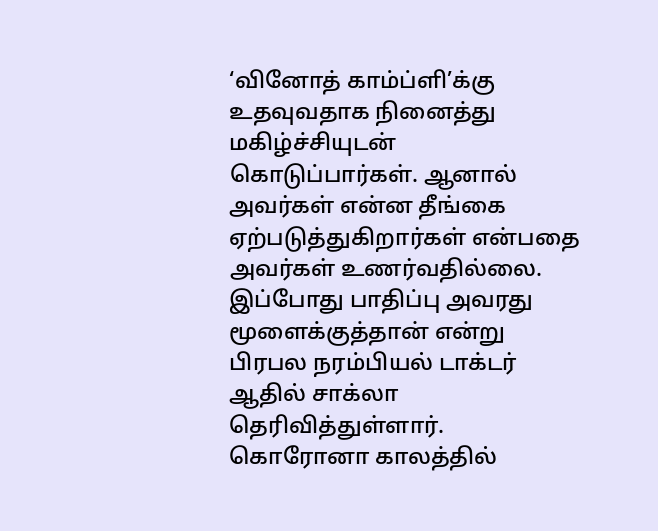‘வினோத் காம்ப்ளி’க்கு உதவுவதாக நினைத்து மகிழ்ச்சியுடன் கொடுப்பார்கள். ஆனால் அவர்கள் என்ன தீங்கை ஏற்படுத்துகிறார்கள் என்பதை அவர்கள் உணர்வதில்லை. இப்போது பாதிப்பு அவரது மூளைக்குத்தான் என்று பிரபல நரம்பியல் டாக்டர் ஆதில் சாக்லா தெரிவித்துள்ளார். கொரோனா காலத்தில்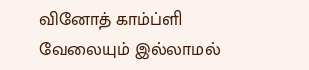வினோத் காம்ப்ளி வேலையும் இல்லாமல்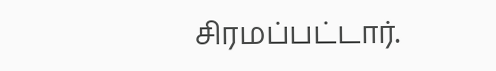சிரமப்பட்டார்.